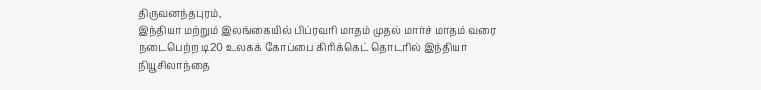திருவனந்தபுரம்,
இந்தியா மற்றும் இலங்கையில் பிப்ரவரி மாதம் முதல் மார்ச் மாதம் வரை நடைபெற்ற டி20 உலகக் கோப்பை கிரிக்கெட் தொடரில் இந்தியா நியூசிலாந்தை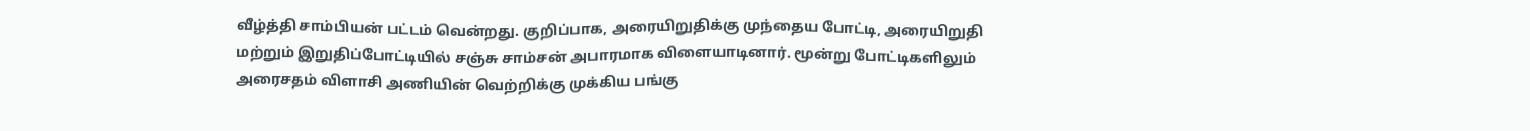வீழ்த்தி சாம்பியன் பட்டம் வென்றது. குறிப்பாக, அரையிறுதிக்கு முந்தைய போட்டி, அரையிறுதி மற்றும் இறுதிப்போட்டியில் சஞ்சு சாம்சன் அபாரமாக விளையாடினார். மூன்று போட்டிகளிலும் அரைசதம் விளாசி அணியின் வெற்றிக்கு முக்கிய பங்கு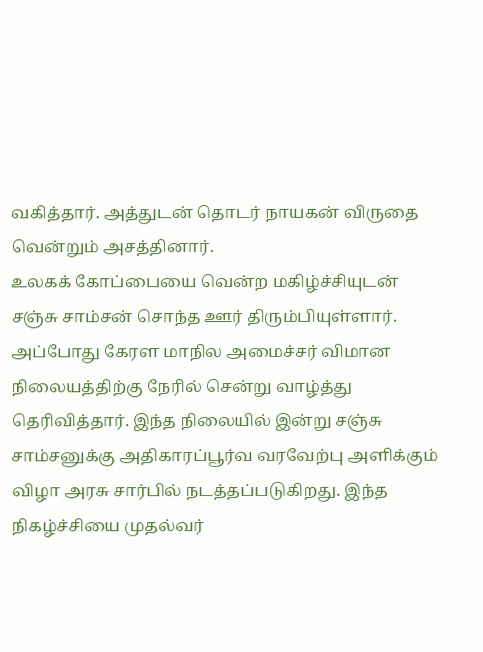வகித்தார். அத்துடன் தொடர் நாயகன் விருதை வென்றும் அசத்தினார்.
உலகக் கோப்பையை வென்ற மகிழ்ச்சியுடன் சஞ்சு சாம்சன் சொந்த ஊர் திரும்பியுள்ளார். அப்போது கேரள மாநில அமைச்சர் விமான நிலையத்திற்கு நேரில் சென்று வாழ்த்து தெரிவித்தார். இந்த நிலையில் இன்று சஞ்சு சாம்சனுக்கு அதிகாரப்பூர்வ வரவேற்பு அளிக்கும் விழா அரசு சார்பில் நடத்தப்படுகிறது. இந்த நிகழ்ச்சியை முதல்வர்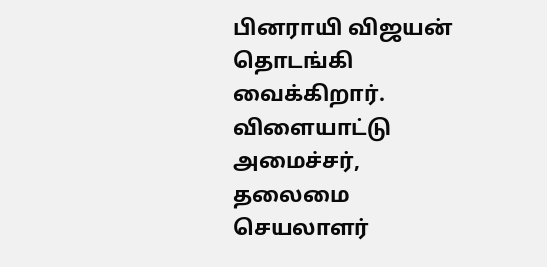பினராயி விஜயன் தொடங்கி வைக்கிறார். விளையாட்டு அமைச்சர், தலைமை செயலாளர்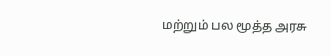மற்றும் பல மூத்த அரசு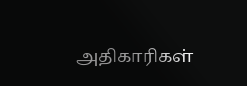அதிகாரிகள்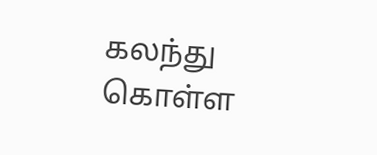கலந்து கொள்ள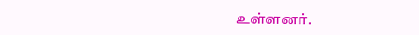உள்ளனர்.